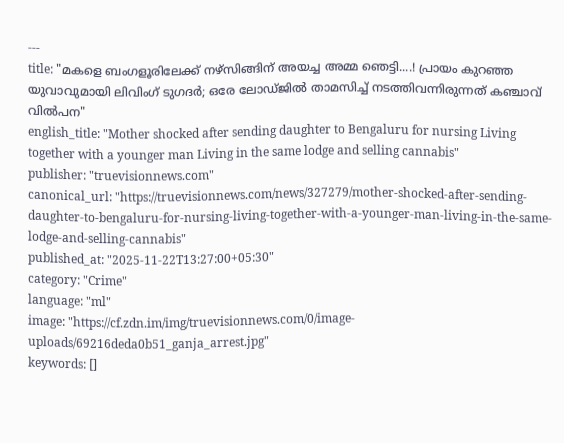---
title: "മകളെ ബംഗളൂരിലേക്ക് നഴ്സിങ്ങിന് അയച്ച അമ്മ ഞെട്ടി....! പ്രായം കുറഞ്ഞ യുവാവുമായി ലിവിംഗ് ടുഗദര്‍; ഒരേ ലോഡ്ജില്‍ താമസിച്ച്‌ നടത്തിവന്നിരുന്നത് കഞ്ചാവ് വിൽപന"
english_title: "Mother shocked after sending daughter to Bengaluru for nursing Living together with a younger man Living in the same lodge and selling cannabis"
publisher: "truevisionnews.com"
canonical_url: "https://truevisionnews.com/news/327279/mother-shocked-after-sending-daughter-to-bengaluru-for-nursing-living-together-with-a-younger-man-living-in-the-same-lodge-and-selling-cannabis"
published_at: "2025-11-22T13:27:00+05:30"
category: "Crime"
language: "ml"
image: "https://cf.zdn.im/img/truevisionnews.com/0/image-uploads/69216deda0b51_ganja_arrest.jpg"
keywords: []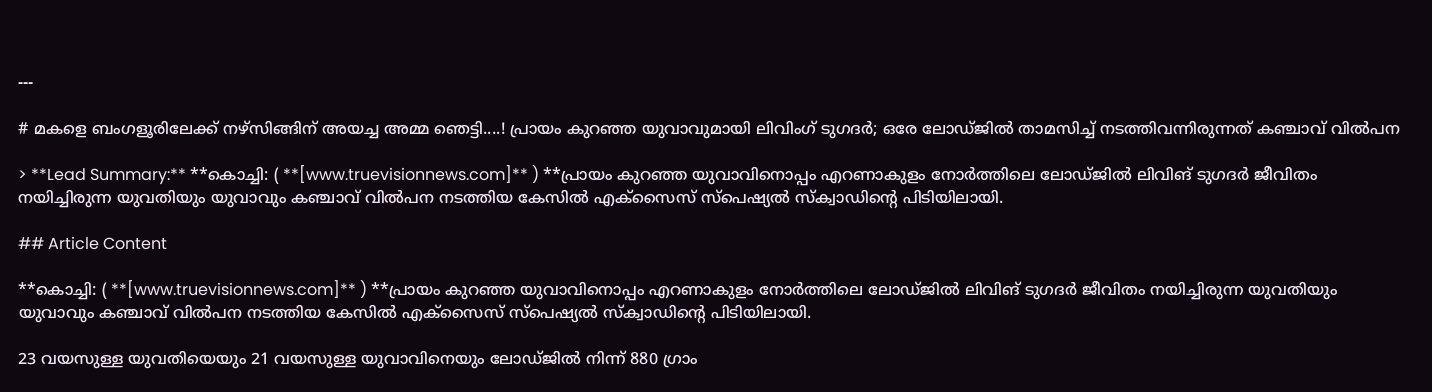---

# മകളെ ബംഗളൂരിലേക്ക് നഴ്സിങ്ങിന് അയച്ച അമ്മ ഞെട്ടി....! പ്രായം കുറഞ്ഞ യുവാവുമായി ലിവിംഗ് ടുഗദര്‍; ഒരേ ലോഡ്ജില്‍ താമസിച്ച്‌ നടത്തിവന്നിരുന്നത് കഞ്ചാവ് വിൽപന

> **Lead Summary:** **കൊച്ചി: ( **[www.truevisionnews.com]** ) **പ്രായം കുറഞ്ഞ യുവാവിനൊപ്പം എറണാകുളം നോർത്തിലെ ലോഡ്ജിൽ ലിവിങ് ടുഗദർ ജീവിതം നയിച്ചിരുന്ന യുവതിയും യുവാവും കഞ്ചാവ് വിൽപന നടത്തിയ കേസിൽ എക്‌സൈസ് സ്പെഷ്യൽ സ്ക്വാഡിന്റെ പിടിയിലായി.

## Article Content

**കൊച്ചി: ( **[www.truevisionnews.com]** ) **പ്രായം കുറഞ്ഞ യുവാവിനൊപ്പം എറണാകുളം നോർത്തിലെ ലോഡ്ജിൽ ലിവിങ് ടുഗദർ ജീവിതം നയിച്ചിരുന്ന യുവതിയും യുവാവും കഞ്ചാവ് വിൽപന നടത്തിയ കേസിൽ എക്‌സൈസ് സ്പെഷ്യൽ സ്ക്വാഡിന്റെ പിടിയിലായി.

23 വയസുള്ള യുവതിയെയും 21 വയസുള്ള യുവാവിനെയും ലോഡ്ജിൽ നിന്ന് 880 ഗ്രാം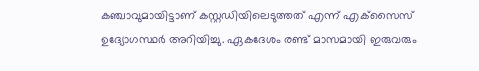കഞ്ചാവുമായിട്ടാണ് കസ്റ്റഡിയിലെടുത്തത് എന്ന് എക്‌സൈസ് ഉദ്യോഗസ്ഥർ അറിയിച്ചു. ഏകദേശം രണ്ട് മാസമായി ഇരുവരും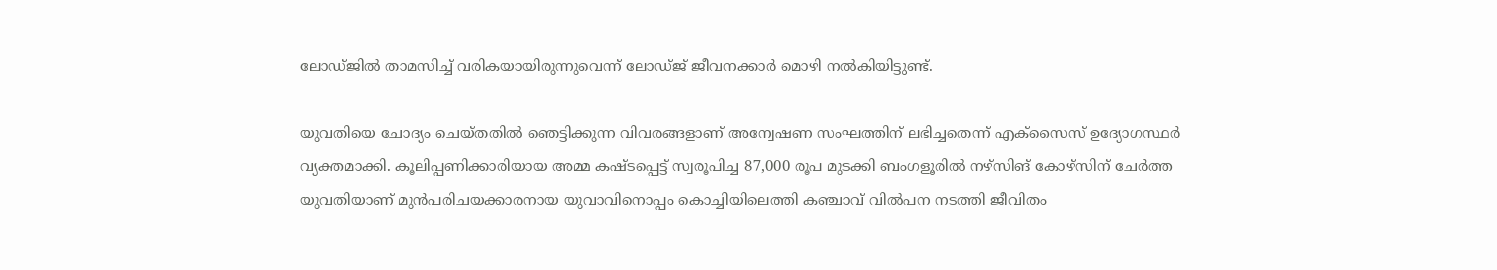ലോഡ്ജിൽ താമസിച്ച് വരികയായിരുന്നുവെന്ന് ലോഡ്ജ് ജീവനക്കാർ മൊഴി നൽകിയിട്ടുണ്ട്.

യുവതിയെ ചോദ്യം ചെയ്തതിൽ ഞെട്ടിക്കുന്ന വിവരങ്ങളാണ് അന്വേഷണ സംഘത്തിന് ലഭിച്ചതെന്ന് എക്‌സൈസ് ഉദ്യോഗസ്ഥർ വ്യക്തമാക്കി. കൂലിപ്പണിക്കാരിയായ അമ്മ കഷ്ടപ്പെട്ട് സ്വരൂപിച്ച 87,000 രൂപ മുടക്കി ബംഗളൂരിൽ നഴ്‌സിങ് കോഴ്‌സിന് ചേർത്ത യുവതിയാണ് മുൻപരിചയക്കാരനായ യുവാവിനൊപ്പം കൊച്ചിയിലെത്തി കഞ്ചാവ് വിൽപന നടത്തി ജീവിതം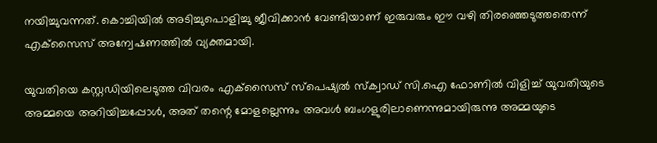നയിച്ചുവന്നത്. കൊച്ചിയിൽ അടിച്ചുപൊളിച്ചു ജീവിക്കാൻ വേണ്ടിയാണ് ഇരുവരും ഈ വഴി തിരഞ്ഞെടുത്തതെന്ന് എക്‌സൈസ് അന്വേഷണത്തിൽ വ്യക്തമായി.

യുവതിയെ കസ്റ്റഡിയിലെടുത്ത വിവരം എക്‌സൈസ് സ്പെഷ്യൽ സ്ക്വാഡ് സി.ഐ ഫോണിൽ വിളിച്ച് യുവതിയുടെ അമ്മയെ അറിയിച്ചപ്പോൾ, അത് തന്റെ മോളല്ലെന്നും അവൾ ബംഗളുരിലാണെന്നുമായിരുന്നു അമ്മയുടെ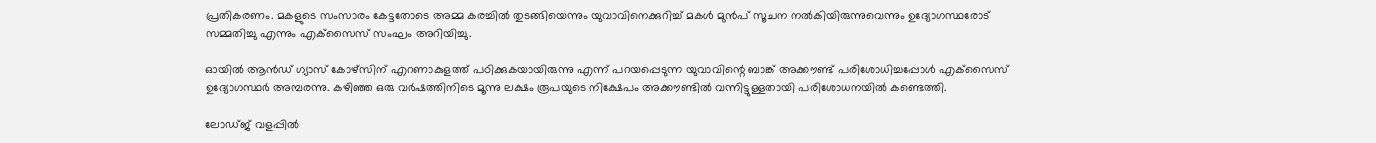പ്രതികരണം. മകളുടെ സംസാരം കേട്ടതോടെ അമ്മ കരച്ചിൽ തുടങ്ങിയെന്നും യുവാവിനെക്കുറിച്ച് മകൾ മുൻപ് സൂചന നൽകിയിരുന്നുവെന്നും ഉദ്യോഗസ്ഥരോട് സമ്മതിച്ചു എന്നും എക്‌സൈസ് സംഘം അറിയിച്ചു.

ഓയിൽ ആൻഡ് ഗ്യാസ് കോഴ്‌സിന് എറണാകുളത്ത് പഠിക്കുകയായിരുന്നു എന്ന് പറയപ്പെടുന്ന യുവാവിന്റെ ബാങ്ക് അക്കൗണ്ട് പരിശോധിച്ചപ്പോൾ എക്‌സൈസ് ഉദ്യോഗസ്ഥർ അമ്പരന്നു. കഴിഞ്ഞ ഒരു വർഷത്തിനിടെ മൂന്നു ലക്ഷം രൂപയുടെ നിക്ഷേപം അക്കൗണ്ടിൽ വന്നിട്ടുള്ളതായി പരിശോധനയിൽ കണ്ടെത്തി.

ലോഡ്ജ് വളപ്പിൽ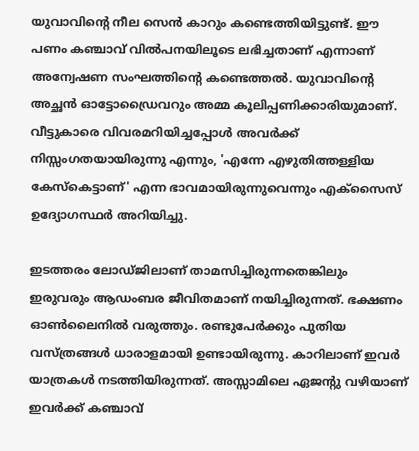യുവാവിന്റെ നീല സെൻ കാറും കണ്ടെത്തിയിട്ടുണ്ട്. ഈ പണം കഞ്ചാവ് വിൽപനയിലൂടെ ലഭിച്ചതാണ് എന്നാണ് അന്വേഷണ സംഘത്തിന്റെ കണ്ടെത്തൽ. യുവാവിന്റെ അച്ഛൻ ഓട്ടോഡ്രൈവറും അമ്മ കൂലിപ്പണിക്കാരിയുമാണ്. വീട്ടുകാരെ വിവരമറിയിച്ചപ്പോൾ അവർക്ക് നിസ്സംഗതയായിരുന്നു എന്നും, 'എന്നേ എഴുതിത്തള്ളിയ കേസ്കെട്ടാണ്' എന്ന ഭാവമായിരുന്നുവെന്നും എക്‌സൈസ് ഉദ്യോഗസ്ഥർ അറിയിച്ചു.

ഇടത്തരം ലോഡ്ജിലാണ് താമസിച്ചിരുന്നതെങ്കിലും ഇരുവരും ആഡംബര ജീവിതമാണ് നയിച്ചിരുന്നത്. ഭക്ഷണം ഓൺലൈനിൽ വരുത്തും. രണ്ടുപേർക്കും പുതിയ വസ്ത്രങ്ങൾ ധാരാളമായി ഉണ്ടായിരുന്നു. കാറിലാണ് ഇവർ യാത്രകൾ നടത്തിയിരുന്നത്. അസ്സാമിലെ ഏജന്റു വഴിയാണ് ഇവർക്ക് കഞ്ചാവ്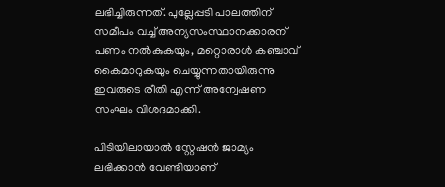ലഭിച്ചിരുന്നത്. പുല്ലേപ്പടി പാലത്തിന് സമീപം വച്ച് അന്യസംസ്ഥാനക്കാരന് പണം നൽകുകയും, മറ്റൊരാൾ കഞ്ചാവ് കൈമാറുകയും ചെയ്യുന്നതായിരുന്നു ഇവരുടെ രീതി എന്ന് അന്വേഷണ സംഘം വിശദമാക്കി.

പിടിയിലായാൽ സ്റ്റേഷൻ ജാമ്യം ലഭിക്കാൻ വേണ്ടിയാണ്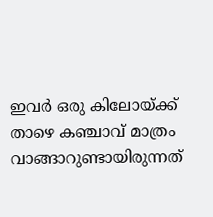ഇവർ ഒരു കിലോയ്ക്ക് താഴെ കഞ്ചാവ് മാത്രം വാങ്ങാറുണ്ടായിരുന്നത്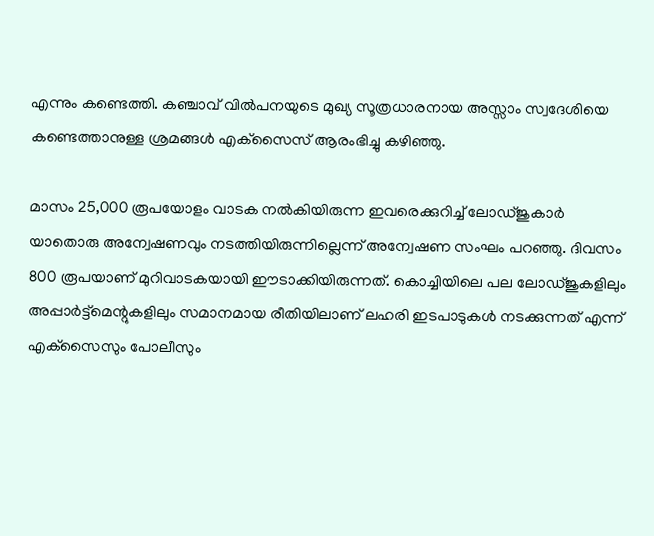എന്നും കണ്ടെത്തി. കഞ്ചാവ് വിൽപനയുടെ മുഖ്യ സൂത്രധാരനായ അസ്സാം സ്വദേശിയെ കണ്ടെത്താനുള്ള ശ്രമങ്ങൾ എക്‌സൈസ് ആരംഭിച്ചു കഴിഞ്ഞു.

മാസം 25,000 രൂപയോളം വാടക നൽകിയിരുന്ന ഇവരെക്കുറിച്ച് ലോഡ്ജുകാർ യാതൊരു അന്വേഷണവും നടത്തിയിരുന്നില്ലെന്ന് അന്വേഷണ സംഘം പറഞ്ഞു. ദിവസം 800 രൂപയാണ് മുറിവാടകയായി ഈടാക്കിയിരുന്നത്. കൊച്ചിയിലെ പല ലോഡ്ജുകളിലും അപ്പാർട്ട്‌മെന്റുകളിലും സമാനമായ രീതിയിലാണ് ലഹരി ഇടപാടുകൾ നടക്കുന്നത് എന്ന് എക്‌സൈസും പോലീസും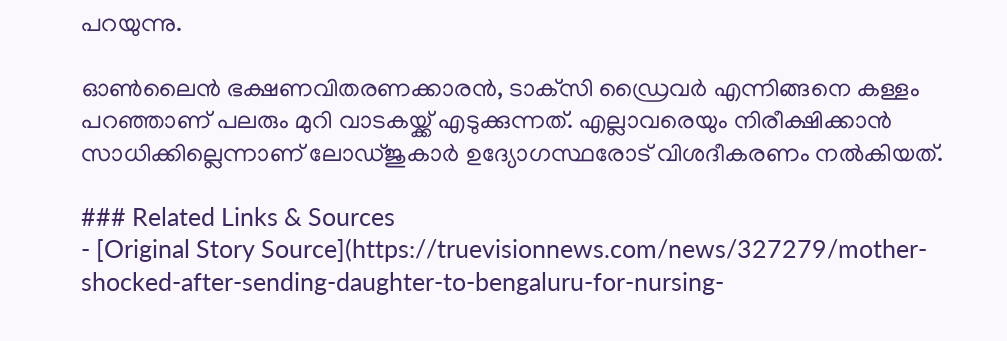പറയുന്നു.

ഓൺലൈൻ ഭക്ഷണവിതരണക്കാരൻ, ടാക്‌സി ഡ്രൈവർ എന്നിങ്ങനെ കള്ളം പറഞ്ഞാണ് പലരും മുറി വാടകയ്ക്ക് എടുക്കുന്നത്. എല്ലാവരെയും നിരീക്ഷിക്കാൻ സാധിക്കില്ലെന്നാണ് ലോഡ്ജുകാർ ഉദ്യോഗസ്ഥരോട് വിശദീകരണം നൽകിയത്.

### Related Links & Sources
- [Original Story Source](https://truevisionnews.com/news/327279/mother-shocked-after-sending-daughter-to-bengaluru-for-nursing-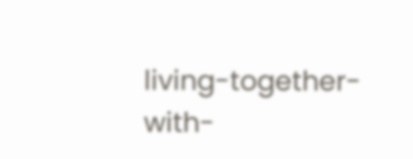living-together-with-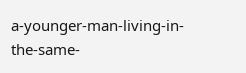a-younger-man-living-in-the-same-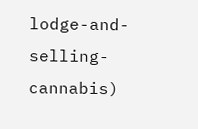lodge-and-selling-cannabis)